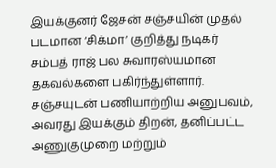இயக்குனர் ஜேசன் சஞ்சயின் முதல் படமான ‘சிக்மா’ குறித்து நடிகர் சம்பத் ராஜ் பல சுவாரஸ்யமான தகவல்களை பகிர்ந்துள்ளார். சஞ்சயுடன் பணியாற்றிய அனுபவம், அவரது இயக்கும் திறன், தனிப்பட்ட அணுகுமுறை மற்றும்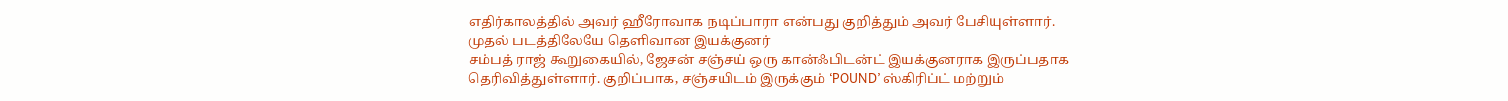எதிர்காலத்தில் அவர் ஹீரோவாக நடிப்பாரா என்பது குறித்தும் அவர் பேசியுள்ளார்.
முதல் படத்திலேயே தெளிவான இயக்குனர்
சம்பத் ராஜ் கூறுகையில், ஜேசன் சஞ்சய் ஒரு கான்ஃபிடன்ட் இயக்குனராக இருப்பதாக தெரிவித்துள்ளார். குறிப்பாக, சஞ்சயிடம் இருக்கும் ‘POUND’ ஸ்கிரிப்ட் மற்றும்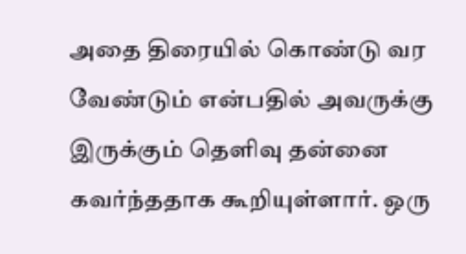அதை திரையில் கொண்டு வர வேண்டும் என்பதில் அவருக்கு இருக்கும் தெளிவு தன்னை கவர்ந்ததாக கூறியுள்ளார். ஒரு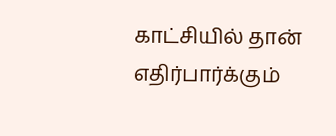காட்சியில் தான் எதிர்பார்க்கும்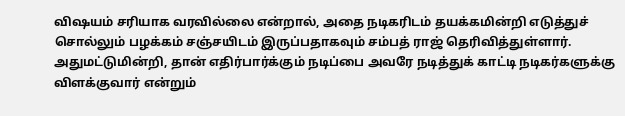விஷயம் சரியாக வரவில்லை என்றால், அதை நடிகரிடம் தயக்கமின்றி எடுத்துச் சொல்லும் பழக்கம் சஞ்சயிடம் இருப்பதாகவும் சம்பத் ராஜ் தெரிவித்துள்ளார். அதுமட்டுமின்றி, தான் எதிர்பார்க்கும் நடிப்பை அவரே நடித்துக் காட்டி நடிகர்களுக்கு விளக்குவார் என்றும்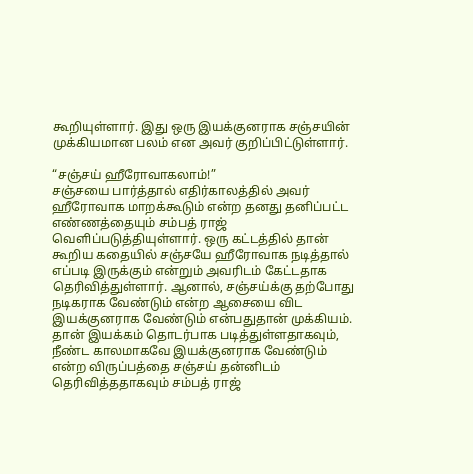கூறியுள்ளார். இது ஒரு இயக்குனராக சஞ்சயின் முக்கியமான பலம் என அவர் குறிப்பிட்டுள்ளார்.

“சஞ்சய் ஹீரோவாகலாம்!”
சஞ்சயை பார்த்தால் எதிர்காலத்தில் அவர் ஹீரோவாக மாறக்கூடும் என்ற தனது தனிப்பட்ட எண்ணத்தையும் சம்பத் ராஜ் வெளிப்படுத்தியுள்ளார். ஒரு கட்டத்தில் தான் கூறிய கதையில் சஞ்சயே ஹீரோவாக நடித்தால் எப்படி இருக்கும் என்றும் அவரிடம் கேட்டதாக தெரிவித்துள்ளார். ஆனால், சஞ்சய்க்கு தற்போது நடிகராக வேண்டும் என்ற ஆசையை விட இயக்குனராக வேண்டும் என்பதுதான் முக்கியம். தான் இயக்கம் தொடர்பாக படித்துள்ளதாகவும், நீண்ட காலமாகவே இயக்குனராக வேண்டும் என்ற விருப்பத்தை சஞ்சய் தன்னிடம் தெரிவித்ததாகவும் சம்பத் ராஜ்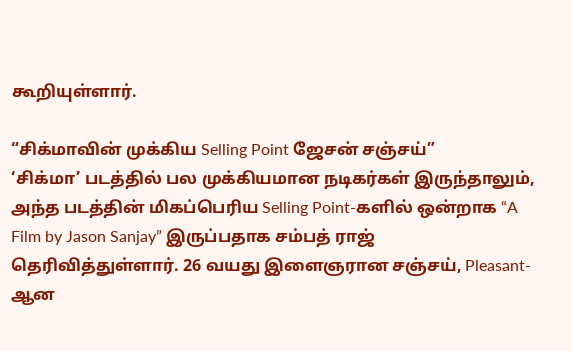கூறியுள்ளார்.

“சிக்மாவின் முக்கிய Selling Point ஜேசன் சஞ்சய்”
‘சிக்மா’ படத்தில் பல முக்கியமான நடிகர்கள் இருந்தாலும், அந்த படத்தின் மிகப்பெரிய Selling Point-களில் ஒன்றாக “A Film by Jason Sanjay” இருப்பதாக சம்பத் ராஜ் தெரிவித்துள்ளார். 26 வயது இளைஞரான சஞ்சய், Pleasant-ஆன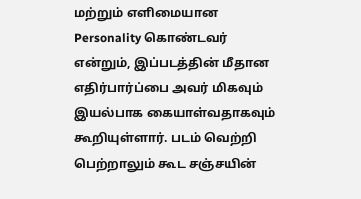மற்றும் எளிமையான Personality கொண்டவர் என்றும், இப்படத்தின் மீதான எதிர்பார்ப்பை அவர் மிகவும் இயல்பாக கையாள்வதாகவும் கூறியுள்ளார். படம் வெற்றி பெற்றாலும் கூட சஞ்சயின்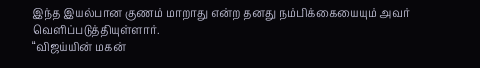இந்த இயல்பான குணம் மாறாது என்ற தனது நம்பிக்கையையும் அவர் வெளிப்படுத்தியுள்ளார்.
“விஜய்யின் மகன்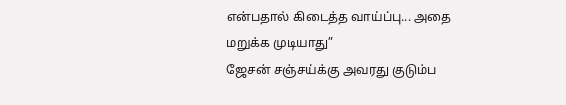என்பதால் கிடைத்த வாய்ப்பு... அதை மறுக்க முடியாது”
ஜேசன் சஞ்சய்க்கு அவரது குடும்ப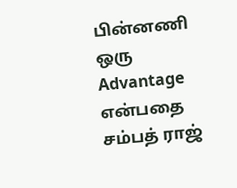பின்னணி ஒரு Advantage என்பதை சம்பத் ராஜ்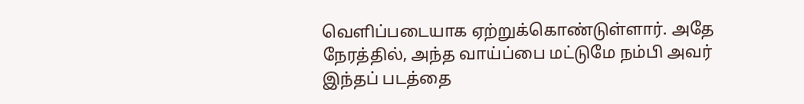வெளிப்படையாக ஏற்றுக்கொண்டுள்ளார். அதே நேரத்தில், அந்த வாய்ப்பை மட்டுமே நம்பி அவர் இந்தப் படத்தை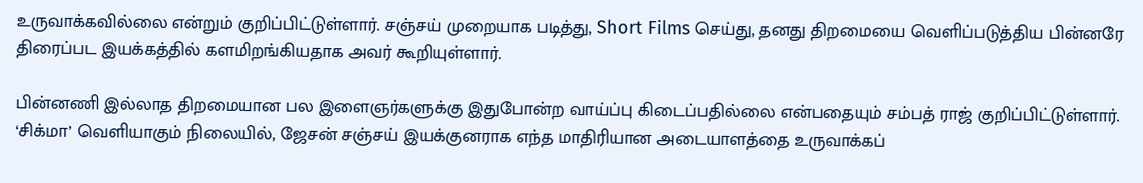உருவாக்கவில்லை என்றும் குறிப்பிட்டுள்ளார். சஞ்சய் முறையாக படித்து, Short Films செய்து, தனது திறமையை வெளிப்படுத்திய பின்னரே திரைப்பட இயக்கத்தில் களமிறங்கியதாக அவர் கூறியுள்ளார்.

பின்னணி இல்லாத திறமையான பல இளைஞர்களுக்கு இதுபோன்ற வாய்ப்பு கிடைப்பதில்லை என்பதையும் சம்பத் ராஜ் குறிப்பிட்டுள்ளார். ‘சிக்மா’ வெளியாகும் நிலையில், ஜேசன் சஞ்சய் இயக்குனராக எந்த மாதிரியான அடையாளத்தை உருவாக்கப்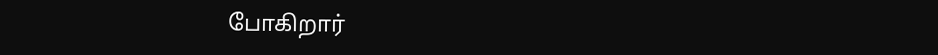போகிறார்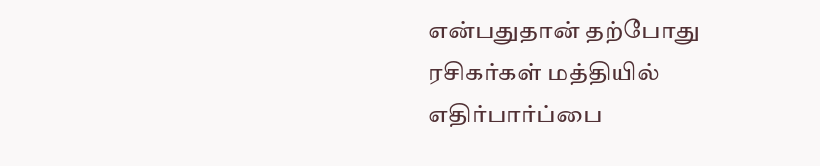என்பதுதான் தற்போது ரசிகர்கள் மத்தியில் எதிர்பார்ப்பை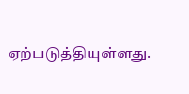ஏற்படுத்தியுள்ளது.